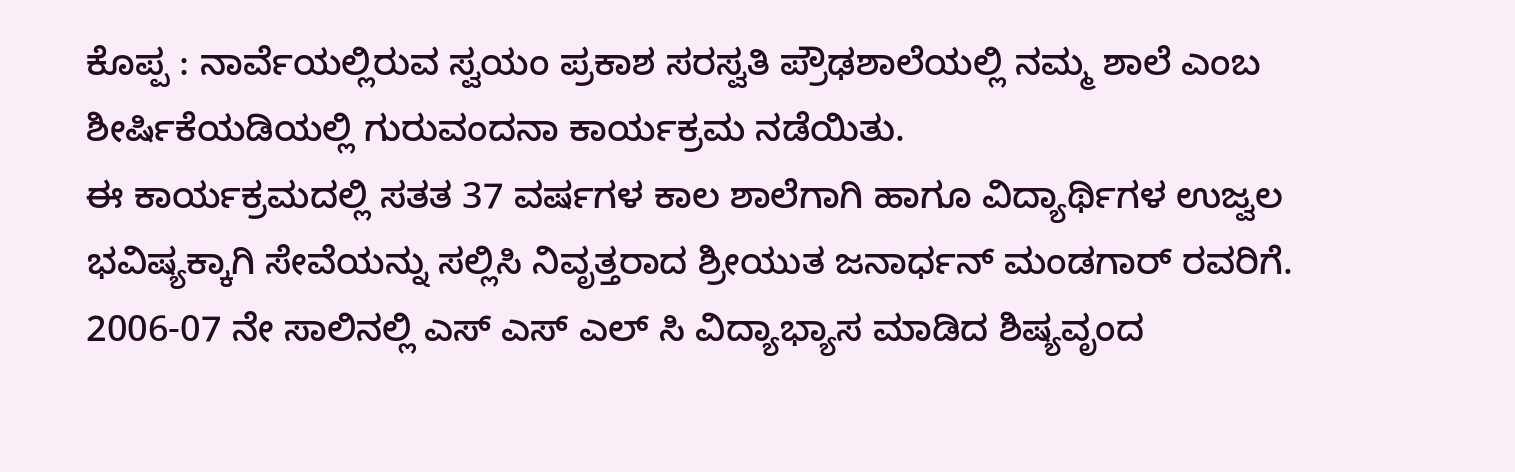ಕೊಪ್ಪ : ನಾರ್ವೆಯಲ್ಲಿರುವ ಸ್ವಯಂ ಪ್ರಕಾಶ ಸರಸ್ವತಿ ಪ್ರೌಢಶಾಲೆಯಲ್ಲಿ ನಮ್ಮ ಶಾಲೆ ಎಂಬ ಶೀರ್ಷಿಕೆಯಡಿಯಲ್ಲಿ ಗುರುವಂದನಾ ಕಾರ್ಯಕ್ರಮ ನಡೆಯಿತು.
ಈ ಕಾರ್ಯಕ್ರಮದಲ್ಲಿ ಸತತ 37 ವರ್ಷಗಳ ಕಾಲ ಶಾಲೆಗಾಗಿ ಹಾಗೂ ವಿದ್ಯಾರ್ಥಿಗಳ ಉಜ್ವಲ ಭವಿಷ್ಯಕ್ಕಾಗಿ ಸೇವೆಯನ್ನು ಸಲ್ಲಿಸಿ ನಿವೃತ್ತರಾದ ಶ್ರೀಯುತ ಜನಾರ್ಧನ್ ಮಂಡಗಾರ್ ರವರಿಗೆ. 2006-07 ನೇ ಸಾಲಿನಲ್ಲಿ ಎಸ್ ಎಸ್ ಎಲ್ ಸಿ ವಿದ್ಯಾಭ್ಯಾಸ ಮಾಡಿದ ಶಿಷ್ಯವೃಂದ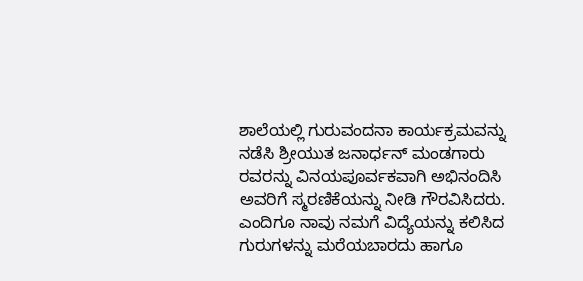ಶಾಲೆಯಲ್ಲಿ ಗುರುವಂದನಾ ಕಾರ್ಯಕ್ರಮವನ್ನು ನಡೆಸಿ ಶ್ರೀಯುತ ಜನಾರ್ಧನ್ ಮಂಡಗಾರು ರವರನ್ನು ವಿನಯಪೂರ್ವಕವಾಗಿ ಅಭಿನಂದಿಸಿ ಅವರಿಗೆ ಸ್ಮರಣಿಕೆಯನ್ನು ನೀಡಿ ಗೌರವಿಸಿದರು.
ಎಂದಿಗೂ ನಾವು ನಮಗೆ ವಿದ್ಯೆಯನ್ನು ಕಲಿಸಿದ ಗುರುಗಳನ್ನು ಮರೆಯಬಾರದು ಹಾಗೂ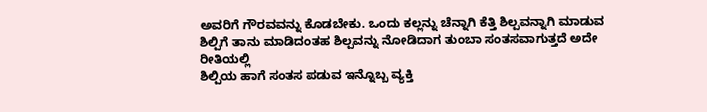ಅವರಿಗೆ ಗೌರವವನ್ನು ಕೊಡಬೇಕು. ಒಂದು ಕಲ್ಲನ್ನು ಚೆನ್ನಾಗಿ ಕೆತ್ತಿ ಶಿಲ್ಪವನ್ನಾಗಿ ಮಾಡುವ ಶಿಲ್ಪಿಗೆ ತಾನು ಮಾಡಿದಂತಹ ಶಿಲ್ಪವನ್ನು ನೋಡಿದಾಗ ತುಂಬಾ ಸಂತಸವಾಗುತ್ತದೆ ಅದೇ ರೀತಿಯಲ್ಲಿ
ಶಿಲ್ಪಿಯ ಹಾಗೆ ಸಂತಸ ಪಡುವ ಇನ್ನೊಬ್ಬ ವ್ಯಕ್ತಿ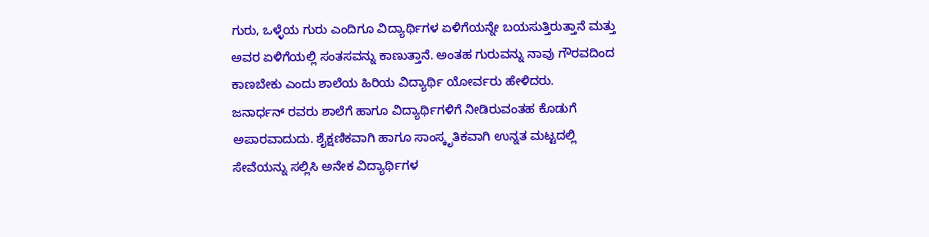ಗುರು, ಒಳ್ಳೆಯ ಗುರು ಎಂದಿಗೂ ವಿದ್ಯಾರ್ಥಿಗಳ ಏಳಿಗೆಯನ್ನೇ ಬಯಸುತ್ತಿರುತ್ತಾನೆ ಮತ್ತು ಅವರ ಏಳಿಗೆಯಲ್ಲಿ ಸಂತಸವನ್ನು ಕಾಣುತ್ತಾನೆ. ಅಂತಹ ಗುರುವನ್ನು ನಾವು ಗೌರವದಿಂದ ಕಾಣಬೇಕು ಎಂದು ಶಾಲೆಯ ಹಿರಿಯ ವಿದ್ಯಾರ್ಥಿ ಯೋರ್ವರು ಹೇಳಿದರು.
ಜನಾರ್ಧನ್ ರವರು ಶಾಲೆಗೆ ಹಾಗೂ ವಿದ್ಯಾರ್ಥಿಗಳಿಗೆ ನೀಡಿರುವಂತಹ ಕೊಡುಗೆ ಅಪಾರವಾದುದು. ಶೈಕ್ಷಣಿಕವಾಗಿ ಹಾಗೂ ಸಾಂಸ್ಕೃತಿಕವಾಗಿ ಉನ್ನತ ಮಟ್ಟದಲ್ಲಿ ಸೇವೆಯನ್ನು ಸಲ್ಲಿಸಿ ಅನೇಕ ವಿದ್ಯಾರ್ಥಿಗಳ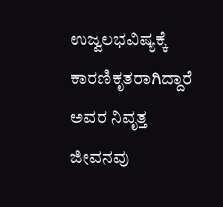ಉಜ್ವಲಭವಿಷ್ಯಕ್ಕೆ ಕಾರಣಿಕೃತರಾಗಿದ್ದಾರೆ ಅವರ ನಿವೃತ್ತ ಜೀವನವು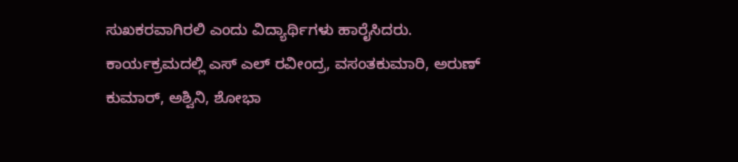ಸುಖಕರವಾಗಿರಲಿ ಎಂದು ವಿದ್ಯಾರ್ಥಿಗಳು ಹಾರೈಸಿದರು.
ಕಾರ್ಯಕ್ರಮದಲ್ಲಿ ಎಸ್ ಎಲ್ ರವೀಂದ್ರ, ವಸಂತಕುಮಾರಿ, ಅರುಣ್ ಕುಮಾರ್, ಅಶ್ವಿನಿ, ಶೋಭಾ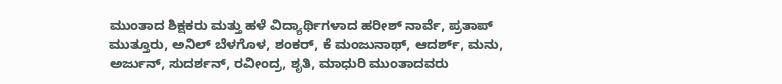ಮುಂತಾದ ಶಿಕ್ಷಕರು ಮತ್ತು ಹಳೆ ವಿದ್ಯಾರ್ಥಿಗಳಾದ ಹರೀಶ್ ನಾರ್ವೆ, ಪ್ರತಾಪ್ ಮುತ್ತೂರು, ಅನಿಲ್ ಬೆಳಗೊಳ, ಶಂಕರ್, ಕೆ ಮಂಜುನಾಥ್, ಆದರ್ಶ್, ಮನು, ಅರ್ಜುನ್, ಸುದರ್ಶನ್, ರವೀಂದ್ರ, ಶೃತಿ, ಮಾಧುರಿ ಮುಂತಾದವರು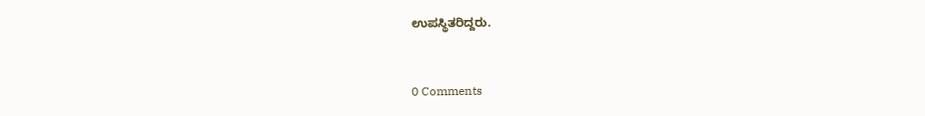ಉಪಸ್ಥಿತರಿದ್ದರು.


0 Comments